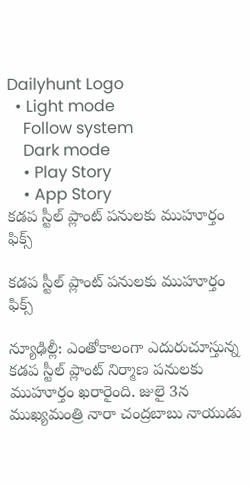Dailyhunt Logo
  • Light mode
    Follow system
    Dark mode
    • Play Story
    • App Story
కడప స్టీల్ ప్లాంట్ పనులకు ముహూర్తం ఫిక్స్

కడప స్టీల్ ప్లాంట్ పనులకు ముహూర్తం ఫిక్స్

న్యూఢిల్లీ: ఎంతోకాలంగా ఎదురుచూస్తున్న కడప స్టీల్ ప్లాంట్ నిర్మాణ పనులకు ముహూర్తం ఖరారైంది. జులై 3న ముఖ్యమంత్రి నారా చంద్రబాబు నాయుడు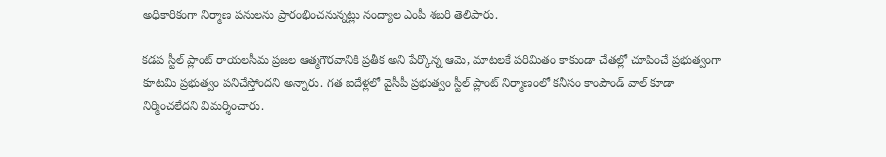అధికారికంగా నిర్మాణ పనులను ప్రారంభించనున్నట్లు నంద్యాల ఎంపీ శబరి తెలిపారు.

కడప స్టీల్ ప్లాంట్ రాయలసీమ ప్రజల ఆత్మగౌరవానికి ప్రతీక అని పేర్కొన్న ఆమె, మాటలకే పరిమితం కాకుండా చేతల్లో చూపించే ప్రభుత్వంగా కూటమి ప్రభుత్వం పనిచేస్తోందని అన్నారు. గత ఐదేళ్లలో వైసీపీ ప్రభుత్వం స్టీల్ ప్లాంట్ నిర్మాణంలో కనీసం కాంపౌండ్ వాల్ కూడా నిర్మించలేదని విమర్శించారు.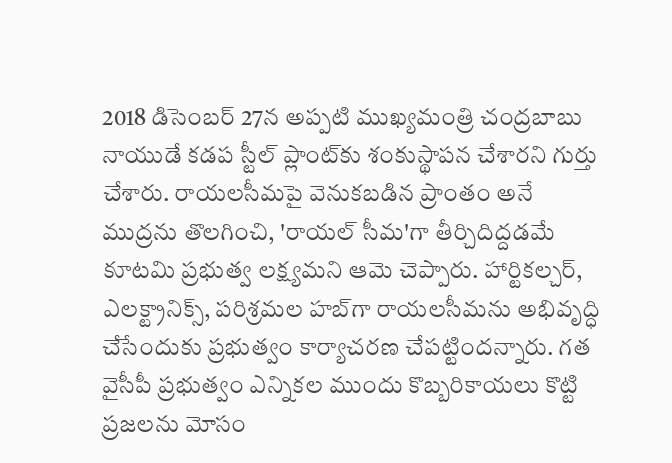2018 డిసెంబర్ 27న అప్పటి ముఖ్యమంత్రి చంద్రబాబు నాయుడే కడప స్టీల్ ప్లాంట్‌కు శంకుస్థాపన చేశారని గుర్తు చేశారు. రాయలసీమపై వెనుకబడిన ప్రాంతం అనే ముద్రను తొలగించి, 'రాయల్ సీమ'గా తీర్చిదిద్దడమే కూటమి ప్రభుత్వ లక్ష్యమని ఆమె చెప్పారు. హార్టికల్చర్, ఎలక్ట్రానిక్స్, పరిశ్రమల హబ్‌గా రాయలసీమను అభివృద్ధి చేసేందుకు ప్రభుత్వం కార్యాచరణ చేపట్టిందన్నారు. గత వైసీపీ ప్రభుత్వం ఎన్నికల ముందు కొబ్బరికాయలు కొట్టి ప్రజలను మోసం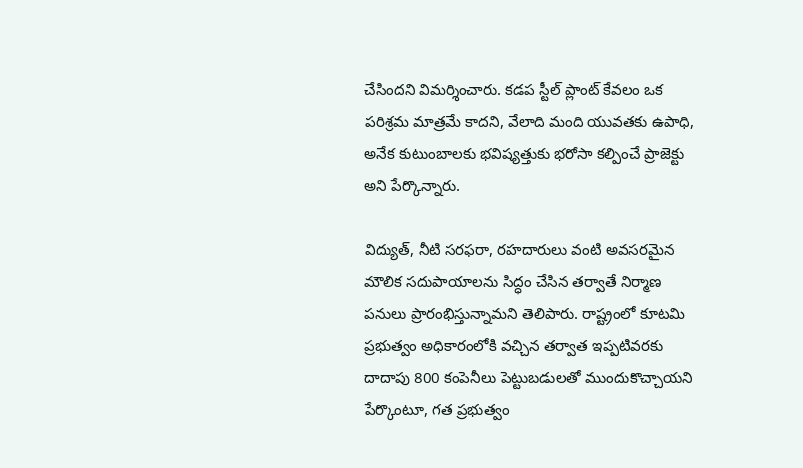చేసిందని విమర్శించారు. కడప స్టీల్ ప్లాంట్ కేవలం ఒక పరిశ్రమ మాత్రమే కాదని, వేలాది మంది యువతకు ఉపాధి, అనేక కుటుంబాలకు భవిష్యత్తుకు భరోసా కల్పించే ప్రాజెక్టు అని పేర్కొన్నారు.

విద్యుత్, నీటి సరఫరా, రహదారులు వంటి అవసరమైన మౌలిక సదుపాయాలను సిద్ధం చేసిన తర్వాతే నిర్మాణ పనులు ప్రారంభిస్తున్నామని తెలిపారు. రాష్ట్రంలో కూటమి ప్రభుత్వం అధికారంలోకి వచ్చిన తర్వాత ఇప్పటివరకు దాదాపు 800 కంపెనీలు పెట్టుబడులతో ముందుకొచ్చాయని పేర్కొంటూ, గత ప్రభుత్వం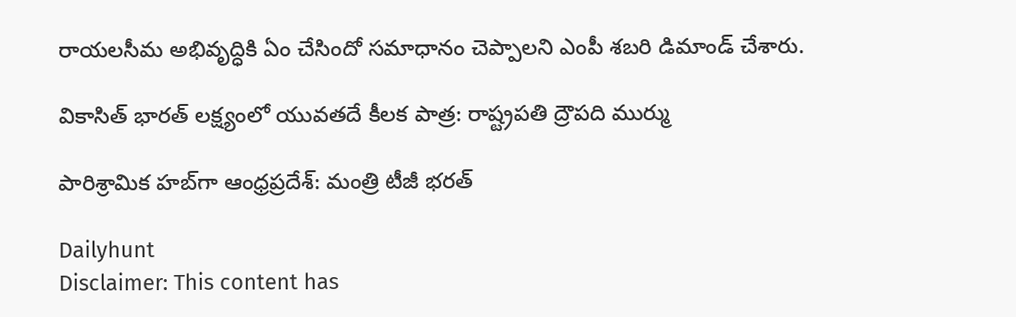రాయలసీమ అభివృద్ధికి ఏం చేసిందో సమాధానం చెప్పాలని ఎంపీ శబరి డిమాండ్ చేశారు.

వికాసిత్ భారత్ లక్ష్యంలో యువతదే కీలక పాత్ర: రాష్ట్రపతి ద్రౌపది ముర్ము

పారిశ్రామిక హబ్‌గా ఆంధ్రప్రదేశ్: మంత్రి టీజీ భరత్

Dailyhunt
Disclaimer: This content has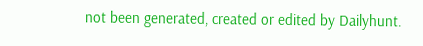not been generated, created or edited by Dailyhunt.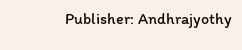Publisher: Andhrajyothy